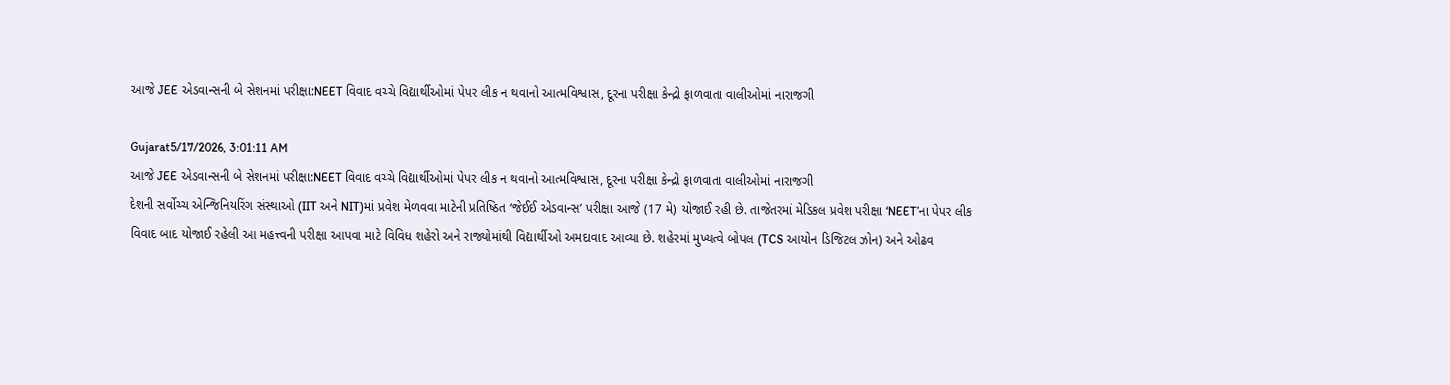આજે JEE એડવાન્સની બે સેશનમાં પરીક્ષા:NEET વિવાદ વચ્ચે વિદ્યાર્થીઓમાં પેપર લીક ન થવાનો આત્મવિશ્વાસ, દૂરના પરીક્ષા કેન્દ્રો ફાળવાતા વાલીઓમાં નારાજગી

Gujarat5/17/2026, 3:01:11 AM
આજે JEE એડવાન્સની બે સેશનમાં પરીક્ષા:NEET વિવાદ વચ્ચે વિદ્યાર્થીઓમાં પેપર લીક ન થવાનો આત્મવિશ્વાસ, દૂરના પરીક્ષા કેન્દ્રો ફાળવાતા વાલીઓમાં નારાજગી
દેશની સર્વોચ્ચ એન્જિનિયરિંગ સંસ્થાઓ (IIT અને NIT)માં પ્રવેશ મેળવવા માટેની પ્રતિષ્ઠિત ‘જેઈઈ એડવાન્સ’ પરીક્ષા આજે (17 મે) યોજાઈ રહી છે. તાજેતરમાં મેડિકલ પ્રવેશ પરીક્ષા ‘NEET’ના પેપર લીક વિવાદ બાદ યોજાઈ રહેલી આ મહત્ત્વની પરીક્ષા આપવા માટે વિવિધ શહેરો અને રાજ્યોમાંથી વિદ્યાર્થીઓ અમદાવાદ આવ્યા છે. શહેરમાં મુખ્યત્વે બોપલ (TCS આયોન ડિજિટલ ઝોન) અને ઓઢવ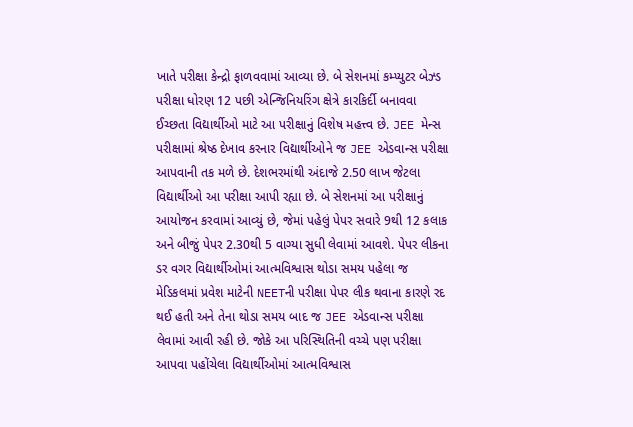ખાતે પરીક્ષા કેન્દ્રો ફાળવવામાં આવ્યા છે. બે સેશનમાં કમ્પ્યુટર બેઝ્ડ પરીક્ષા ધોરણ 12 પછી એન્જિનિયરિંગ ક્ષેત્રે કારકિર્દી બનાવવા ઈચ્છતા વિદ્યાર્થીઓ માટે આ પરીક્ષાનું વિશેષ મહત્ત્વ છે. JEE મેન્સ પરીક્ષામાં શ્રેષ્ઠ દેખાવ કરનાર વિદ્યાર્થીઓને જ JEE એડવાન્સ પરીક્ષા આપવાની તક મળે છે. દેશભરમાંથી અંદાજે 2.50 લાખ જેટલા વિદ્યાર્થીઓ આ પરીક્ષા આપી રહ્યા છે. બે સેશનમાં આ પરીક્ષાનું આયોજન કરવામાં આવ્યું છે, જેમાં પહેલું પેપર સવારે 9થી 12 કલાક અને બીજું પેપર 2.30થી 5 વાગ્યા સુધી લેવામાં આવશે. પેપર લીકના ડર વગર વિદ્યાર્થીઓમાં આત્મવિશ્વાસ થોડા સમય પહેલા જ મેડિકલમાં પ્રવેશ માટેની NEETની પરીક્ષા પેપર લીક થવાના કારણે રદ થઈ હતી અને તેના થોડા સમય બાદ જ JEE એડવાન્સ પરીક્ષા લેવામાં આવી રહી છે. જોકે આ પરિસ્થિતિની વચ્ચે પણ પરીક્ષા આપવા પહોંચેલા વિદ્યાર્થીઓમાં આત્મવિશ્વાસ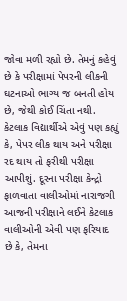જોવા મળી રહ્યો છે. તેમનું કહેવું છે કે પરીક્ષામાં પેપરની લીકની ઘટનાઓ ભાગ્ય જ બનતી હોય છે, જેથી કોઈ ચિંતા નથી. કેટલાક વિદ્યાર્થીએ એવું પણ કહ્યું કે, પેપર લીક થાય અને પરીક્ષા રદ થાય તો ફરીથી પરીક્ષા આપીશું. દૂરના પરીક્ષા કેન્દ્રો ફાળવાતા વાલીઓમાં નારાજગી આજની પરીક્ષાને લઈને કેટલાક વાલીઓની એવી પણ ફરિયાદ છે કે, તેમના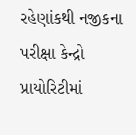રહેણાંકથી નજીકના પરીક્ષા કેન્દ્રો પ્રાયોરિટીમાં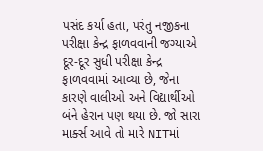પસંદ કર્યા હતા, પરંતુ નજીકના પરીક્ષા કેન્દ્ર ફાળવવાની જગ્યાએ દૂર-દૂર સુધી પરીક્ષા કેન્દ્ર ફાળવવામાં આવ્યા છે, જેના કારણે વાલીઓ અને વિદ્યાર્થીઓ બંને હેરાન પણ થયા છે. જો સારા માર્ક્સ આવે તો મારે NITમાં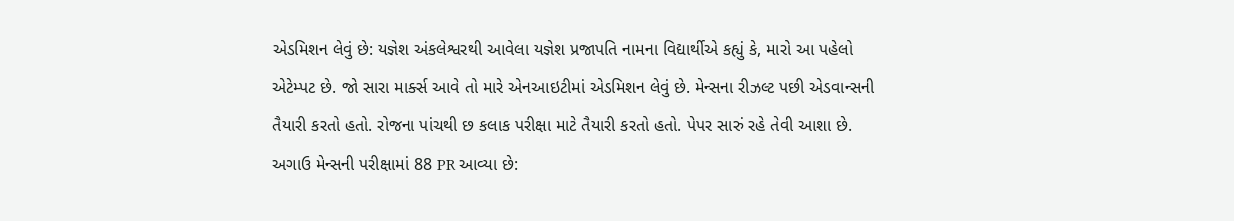એડમિશન લેવું છે: યજ્ઞેશ અંકલેશ્વરથી આવેલા યજ્ઞેશ પ્રજાપતિ નામના વિદ્યાર્થીએ કહ્યું કે, મારો આ પહેલો એટેમ્પટ છે. જો સારા માર્ક્સ આવે તો મારે એનઆઇટીમાં એડમિશન લેવું છે. મેન્સના રીઝલ્ટ પછી એડવાન્સની તૈયારી કરતો હતો. રોજના પાંચથી છ કલાક પરીક્ષા માટે તૈયારી કરતો હતો. પેપર સારું રહે તેવી આશા છે. અગાઉ મેન્સની પરીક્ષામાં 88 PR આવ્યા છે: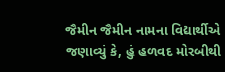જૈમીન જૈમીન નામના વિદ્યાર્થીએ જણાવ્યું કે, હું હળવદ મોરબીથી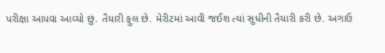પરીક્ષા આપવા આવ્યો છું. તૈયારી ફુલ છે. મેરીટમાં આવી જઈશ ત્યાં સુધીની તૈયારી કરી છે. અગાઉ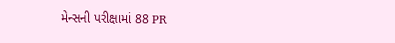મેન્સની પરીક્ષામાં 88 PR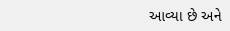આવ્યા છે અને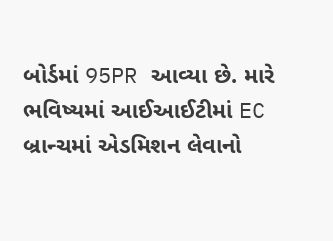બોર્ડમાં 95PR આવ્યા છે. મારે ભવિષ્યમાં આઈઆઈટીમાં EC બ્રાન્ચમાં એડમિશન લેવાનો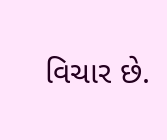વિચાર છે.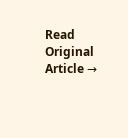Read Original Article →